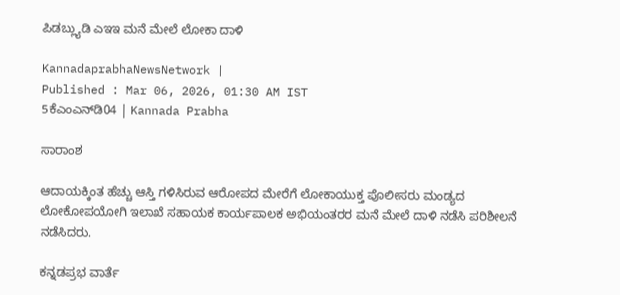ಪಿಡಬ್ಲ್ಯುಡಿ ಎಇಇ ಮನೆ ಮೇಲೆ ಲೋಕಾ ದಾಳಿ

KannadaprabhaNewsNetwork |
Published : Mar 06, 2026, 01:30 AM IST
5ಕೆಎಂಎನ್‌ಡಿ04 | Kannada Prabha

ಸಾರಾಂಶ

ಆದಾಯಕ್ಕಿಂತ ಹೆಚ್ಚು ಆಸ್ತಿ ಗಳಿಸಿರುವ ಆರೋಪದ ಮೇರೆಗೆ ಲೋಕಾಯುಕ್ತ ಪೊಲೀಸರು ಮಂಡ್ಯದ ಲೋಕೋಪಯೋಗಿ ಇಲಾಖೆ ಸಹಾಯಕ ಕಾರ್ಯಪಾಲಕ ಅಭಿಯಂತರರ ಮನೆ ಮೇಲೆ ದಾಳಿ ನಡೆಸಿ ಪರಿಶೀಲನೆ ನಡೆಸಿದರು.

ಕನ್ನಡಪ್ರಭ ವಾರ್ತೆ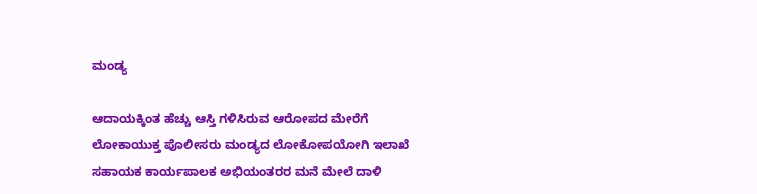ಮಂಡ್ಯ

ಆದಾಯಕ್ಕಿಂತ ಹೆಚ್ಚು ಆಸ್ತಿ ಗಳಿಸಿರುವ ಆರೋಪದ ಮೇರೆಗೆ ಲೋಕಾಯುಕ್ತ ಪೊಲೀಸರು ಮಂಡ್ಯದ ಲೋಕೋಪಯೋಗಿ ಇಲಾಖೆ ಸಹಾಯಕ ಕಾರ್ಯಪಾಲಕ ಅಭಿಯಂತರರ ಮನೆ ಮೇಲೆ ದಾಳಿ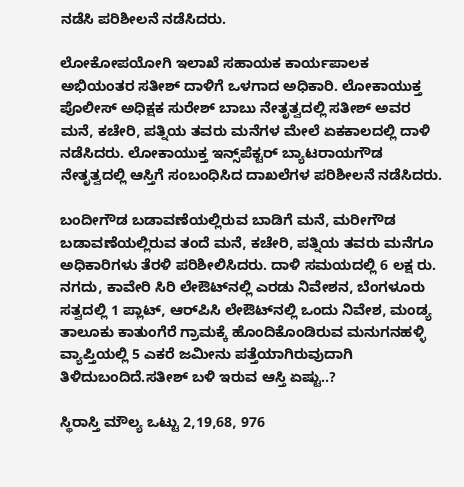ನಡೆಸಿ ಪರಿಶೀಲನೆ ನಡೆಸಿದರು.

ಲೋಕೋಪಯೋಗಿ ಇಲಾಖೆ ಸಹಾಯಕ ಕಾರ್ಯಪಾಲಕ ಅಭಿಯಂತರ ಸತೀಶ್ ದಾಳಿಗೆ ಒಳಗಾದ ಅಧಿಕಾರಿ. ಲೋಕಾಯುಕ್ತ ಪೊಲೀಸ್ ಅಧಿಕ್ಷಕ ಸುರೇಶ್ ಬಾಬು ನೇತೃತ್ವದಲ್ಲಿ ಸತೀಶ್ ಅವರ ಮನೆ, ಕಚೇರಿ, ಪತ್ನಿಯ ತವರು ಮನೆಗಳ ಮೇಲೆ ಏಕಕಾಲದಲ್ಲಿ ದಾಳಿ ನಡೆಸಿದರು. ಲೋಕಾಯುಕ್ತ ಇನ್ಸ್‌ಪೆಕ್ಟರ್ ಬ್ಯಾಟರಾಯಗೌಡ ನೇತೃತ್ವದಲ್ಲಿ ಆಸ್ತಿಗೆ ಸಂಬಂಧಿಸಿದ ದಾಖಲೆಗಳ ಪರಿಶೀಲನೆ ನಡೆಸಿದರು.

ಬಂದೀಗೌಡ ಬಡಾವಣೆಯಲ್ಲಿರುವ ಬಾಡಿಗೆ ಮನೆ, ಮರೀಗೌಡ ಬಡಾವಣೆಯಲ್ಲಿರುವ ತಂದೆ ಮನೆ, ಕಚೇರಿ, ಪತ್ನಿಯ ತವರು ಮನೆಗೂ ಅಧಿಕಾರಿಗಳು ತೆರಳಿ ಪರಿಶೀಲಿಸಿದರು. ದಾಳಿ ಸಮಯದಲ್ಲಿ 6 ಲಕ್ಷ ರು. ನಗದು, ಕಾವೇರಿ ಸಿರಿ ಲೇಔಟ್‌ನಲ್ಲಿ ಎರಡು ನಿವೇಶನ, ಬೆಂಗಳೂರು ಸತ್ವದಲ್ಲಿ 1 ಪ್ಲಾಟ್, ಆರ್‌ಪಿಸಿ ಲೇಔಟ್‌ನಲ್ಲಿ ಒಂದು ನಿವೇಶ, ಮಂಡ್ಯ ತಾಲೂಕು ಕಾತುಂಗೆರೆ ಗ್ರಾಮಕ್ಕೆ ಹೊಂದಿಕೊಂಡಿರುವ ಮನುಗನಹಳ್ಳಿ ವ್ಯಾಪ್ತಿಯಲ್ಲಿ 5 ಎಕರೆ ಜಮೀನು ಪತ್ತೆಯಾಗಿರುವುದಾಗಿ ತಿಳಿದುಬಂದಿದೆ.ಸತೀಶ್ ಬಳಿ ಇರುವ ಆಸ್ತಿ ಏಷ್ಟು..?

ಸ್ಥಿರಾಸ್ತಿ ಮೌಲ್ಯ ಒಟ್ಟು 2,19,68, 976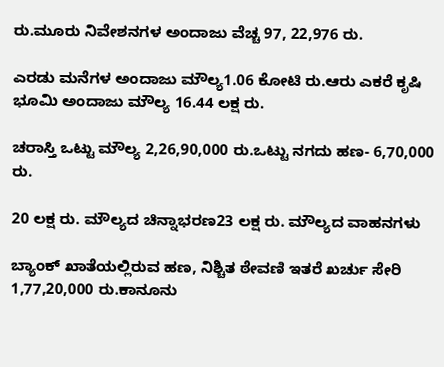ರು.ಮೂರು ನಿವೇಶನಗಳ ಅಂದಾಜು ವೆಚ್ಚ 97, 22,976 ರು.

ಎರಡು ಮನೆಗಳ ಅಂದಾಜು ಮೌಲ್ಯ1.06 ಕೋಟಿ ರು.ಆರು ಎಕರೆ ಕೃಷಿ ಭೂಮಿ ಅಂದಾಜು ಮೌಲ್ಯ 16.44 ಲಕ್ಷ ರು.

ಚರಾಸ್ತಿ ಒಟ್ಟು ಮೌಲ್ಯ 2,26,90,000 ರು.ಒಟ್ಟು ನಗದು ಹಣ- 6,70,000 ರು.

20 ಲಕ್ಷ ರು. ಮೌಲ್ಯದ ಚಿನ್ನಾಭರಣ23 ಲಕ್ಷ ರು. ಮೌಲ್ಯದ ವಾಹನಗಳು

ಬ್ಯಾಂಕ್ ಖಾತೆಯಲ್ಲಿರುವ ಹಣ, ನಿಶ್ಚಿತ ಠೇವಣಿ ಇತರೆ ಖರ್ಚು ಸೇರಿ 1,77,20,000 ರು.ಕಾನೂನು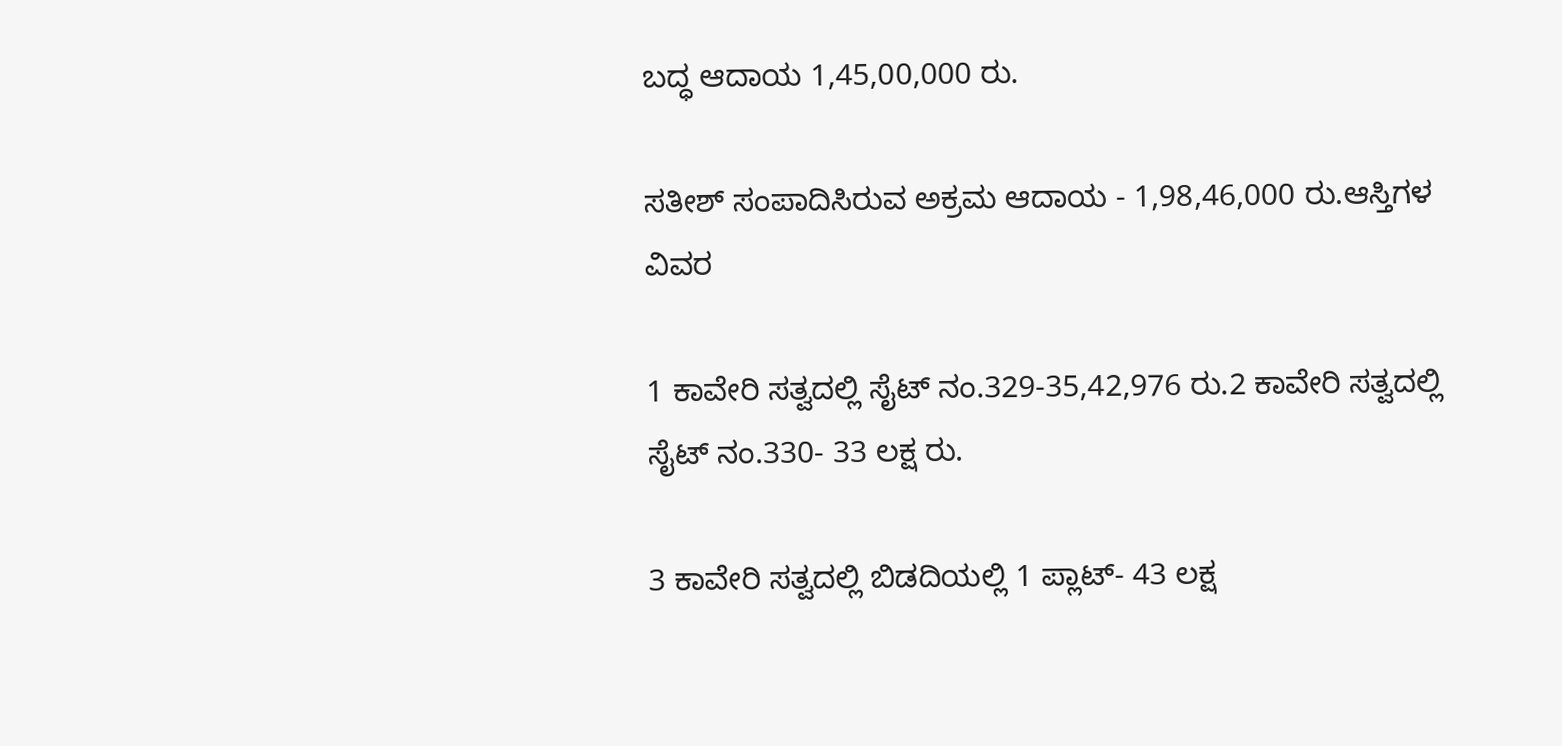ಬದ್ಧ ಆದಾಯ 1,45,00,000 ರು.

ಸತೀಶ್ ಸಂಪಾದಿಸಿರುವ ಅಕ್ರಮ ಆದಾಯ - 1,98,46,000 ರು.ಆಸ್ತಿಗಳ ವಿವರ

1 ಕಾವೇರಿ ಸತ್ವದಲ್ಲಿ ಸೈಟ್ ನಂ.329-35,42,976 ರು.2 ಕಾವೇರಿ ಸತ್ವದಲ್ಲಿ ಸೈಟ್ ನಂ.330- 33 ಲಕ್ಷ ರು.

3 ಕಾವೇರಿ ಸತ್ವದಲ್ಲಿ ಬಿಡದಿಯಲ್ಲಿ 1 ಪ್ಲಾಟ್- 43 ಲಕ್ಷ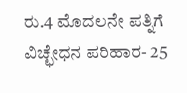ರು.4 ಮೊದಲನೇ ಪತ್ನಿಗೆ ವಿಚ್ಛೇಧನ ಪರಿಹಾರ- 25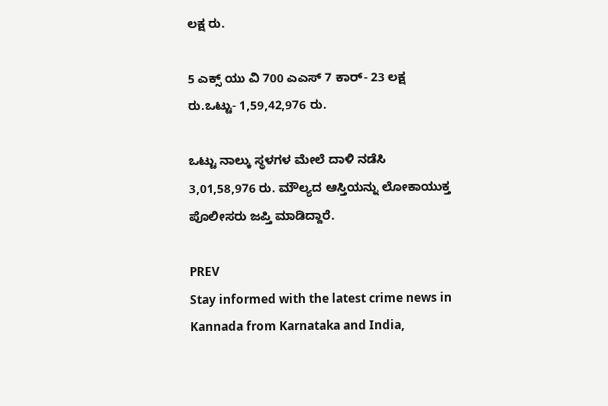ಲಕ್ಷ ರು.

5 ಎಕ್ಸ್ ಯು ವಿ 700 ಎಎಸ್ 7 ಕಾರ್- 23 ಲಕ್ಷ ರು.ಒಟ್ಟು- 1,59,42,976 ರು.

ಒಟ್ಟು ನಾಲ್ಕು ಸ್ಥಳಗಳ ಮೇಲೆ ದಾಳಿ ನಡೆಸಿ 3,01,58,976 ರು. ಮೌಲ್ಯದ ಆಸ್ತಿಯನ್ನು ಲೋಕಾಯುಕ್ತ ಪೊಲೀಸರು ಜಪ್ತಿ ಮಾಡಿದ್ದಾರೆ.

PREV
Stay informed with the latest crime news in Kannada from Karnataka and India,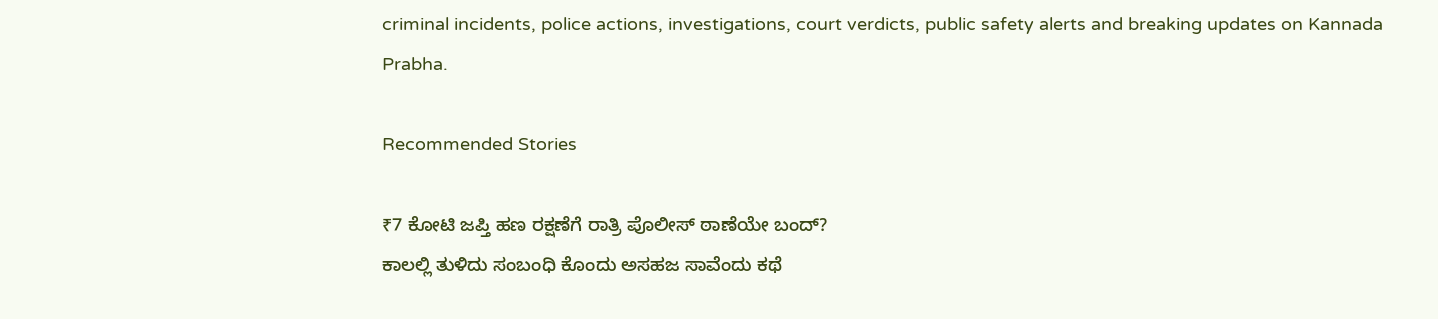criminal incidents, police actions, investigations, court verdicts, public safety alerts and breaking updates on Kannada Prabha.

Recommended Stories

₹7 ಕೋಟಿ ಜಪ್ತಿ ಹಣ ರಕ್ಷಣೆಗೆ ರಾತ್ರಿ ಪೊಲೀಸ್‌ ಠಾಣೆಯೇ ಬಂದ್‌?
ಕಾಲಲ್ಲಿ ತುಳಿದು ಸಂಬಂಧಿ ಕೊಂದು ಅಸಹಜ ಸಾವೆಂದು ಕಥೆ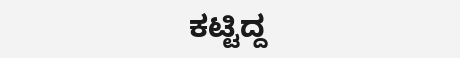ಕಟ್ಟಿದ್ದ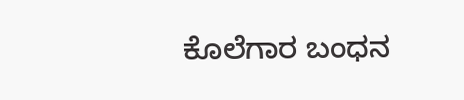ಕೊಲೆಗಾರ ಬಂಧನ